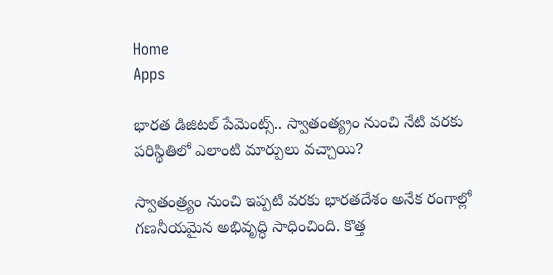Home
Apps

భారత డిజిటల్‌ పేమెంట్స్‌.. స్వాతంత్య్రం నుంచి నేటి వరకు పరిస్థితిలో ఎలాంటి మార్పులు వచ్చాయి?

స్వాతంత్ర్యం నుంచి ఇప్పటి వరకు భారతదేశం అనేక రంగాల్లో గణనీయమైన అభివృద్ధి సాధించింది. కొత్త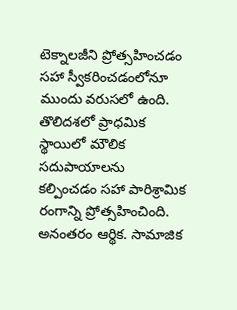టెక్నాలజీని ప్రోత్సహించడం సహా స్వీకరించడంలోనూ ముందు వరుసలో ఉంది. తొలిదశలో ప్రాధమిక స్థాయిలో మౌలిక సదుపాయాలను కల్పించడం సహా పారిశ్రామిక రంగాన్ని ప్రోత్సహించింది. అనంతరం ఆర్థిక. సామాజిక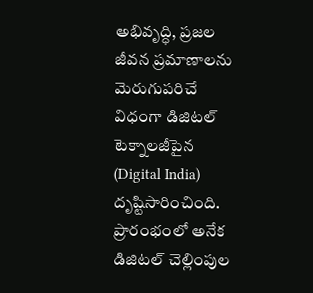అభివృద్ధి, ప్రజల జీవన ప్రమాణాలను మెరుగుపరిచే విధంగా డిజిటల్‌ టెక్నాలజీపైన (Digital India) దృష్టిసారించింది. ప్రారంభంలో అనేక డిజిటల్‌ చెల్లింపుల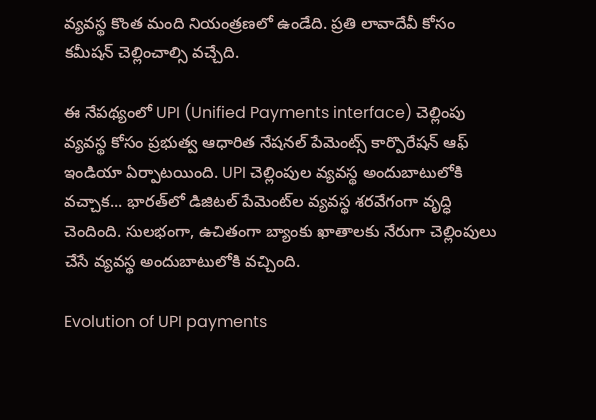వ్యవస్థ కొంత మంది నియంత్రణలో ఉండేది. ప్రతి లావాదేవీ కోసం కమీషన్‌ చెల్లించాల్సి వచ్చేది.

ఈ నేపథ్యంలో UPI (Unified Payments interface) చెల్లింపు వ్యవస్థ కోసం ప్రభుత్వ ఆధారిత నేషనల్ పేమెంట్స్‌ కార్పొరేషన్‌ ఆఫ్‌ ఇండియా ఏర్పాటయింది. UPI చెల్లింపుల వ్యవస్థ అందుబాటులోకి వచ్చాక... భారత్‌లో డిజిటల్‌ పేమెంట్‌ల వ్యవస్థ శరవేగంగా వృద్ధి చెందింది. సులభంగా, ఉచితంగా బ్యాంకు ఖాతాలకు నేరుగా చెల్లింపులు చేసే వ్యవస్థ అందుబాటులోకి వచ్చింది.

Evolution of UPI payments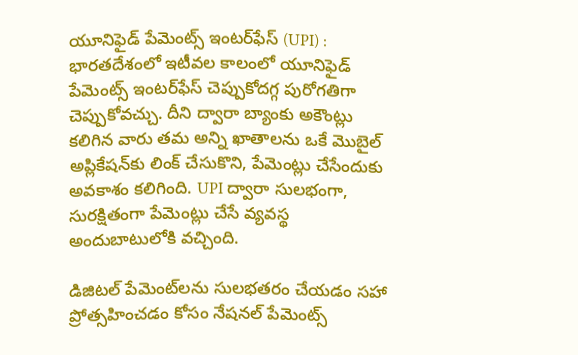యూనిఫైడ్‌ పేమెంట్స్‌ ఇంటర్‌ఫేస్‌ (UPI) :
భారతదేశంలో ఇటీవల కాలంలో యూనిఫైడ్‌ పేమెంట్స్‌ ఇంటర్‌ఫేస్‌ చెప్పుకోదగ్గ పురోగతిగా చెప్పుకోవచ్చు. దీని ద్వారా బ్యాంకు అకౌంట్లు కలిగిన వారు తమ అన్ని ఖాతాలను ఒకే మొబైల్‌ అప్లికేషన్‌కు లింక్‌ చేసుకొని, పేమెంట్లు చేసేందుకు అవకాశం కలిగింది. UPI ద్వారా సులభంగా, సురక్షితంగా పేమెంట్లు చేసే వ్యవస్థ అందుబాటులోకి వచ్చింది.

డిజిటల్‌ పేమెంట్‌లను సులభతరం చేయడం సహా ప్రోత్సహించడం కోసం నేషనల్‌ పేమెంట్స్‌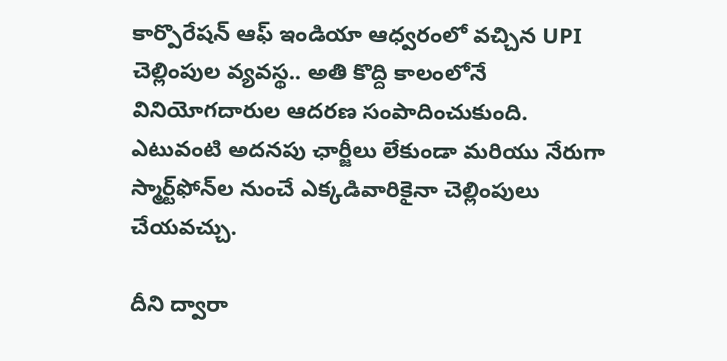కార్పొరేషన్‌ ఆఫ్‌ ఇండియా ఆధ్వరంలో వచ్చిన UPI చెల్లింపుల వ్యవస్థ.. అతి కొద్ది కాలంలోనే వినియోగదారుల ఆదరణ సంపాదించుకుంది. ఎటువంటి అదనపు ఛార్జీలు లేకుండా మరియు నేరుగా స్మార్ట్‌ఫోన్‌ల నుంచే ఎక్కడివారికైనా చెల్లింపులు చేయవచ్చు.

దీని ద్వారా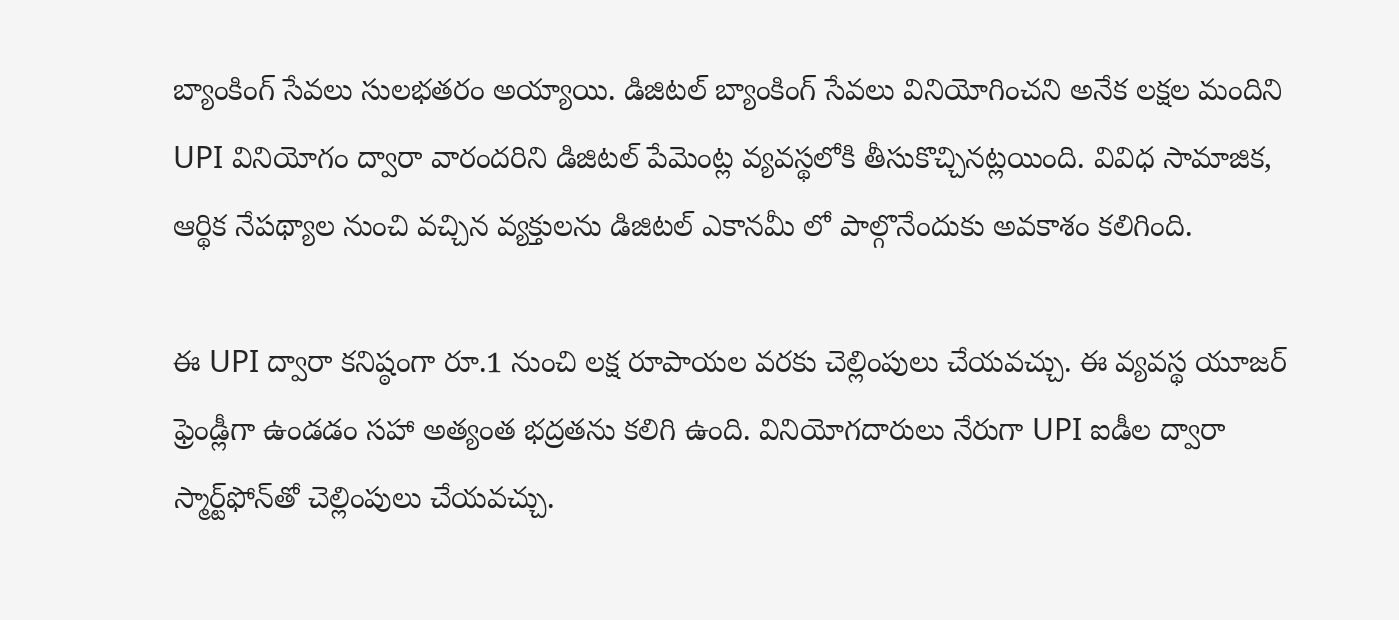బ్యాంకింగ్‌ సేవలు సులభతరం అయ్యాయి. డిజిటల్‌ బ్యాంకింగ్ సేవలు వినియోగించని అనేక లక్షల మందిని UPI వినియోగం ద్వారా వారందరిని డిజిటల్‌ పేమెంట్ల వ్యవస్థలోకి తీసుకొచ్చినట్లయింది. వివిధ సామాజిక, ఆర్థిక నేపథ్యాల నుంచి వచ్చిన వ్యక్తులను డిజిటల్‌ ఎకానమీ లో పాల్గొనేందుకు అవకాశం కలిగింది.

ఈ UPI ద్వారా కనిష్ఠంగా రూ.1 నుంచి లక్ష రూపాయల వరకు చెల్లింపులు చేయవచ్చు. ఈ వ్యవస్థ యూజర్‌ ఫ్రెండ్లీగా ఉండడం సహా అత్యంత భద్రతను కలిగి ఉంది. వినియోగదారులు నేరుగా UPI ఐడీల ద్వారా స్మార్ట్‌ఫోన్‌తో చెల్లింపులు చేయవచ్చు.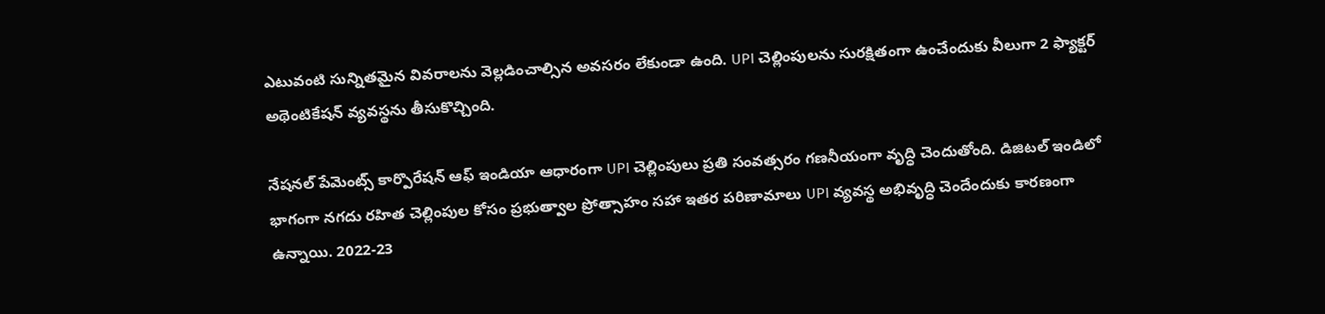ఎటువంటి సున్నితమైన వివరాలను వెల్లడించాల్సిన అవసరం లేకుండా ఉంది. UPI చెల్లింపులను సురక్షితంగా ఉంచేందుకు వీలుగా 2 ఫ్యాక్టర్‌ అథెంటికేషన్‌ వ్యవస్థను తీసుకొచ్చింది.

నేషనల్‌ పేమెంట్స్ కార్పొరేషన్‌ ఆఫ్‌ ఇండియా ఆధారంగా UPI చెల్లింపులు ప్రతి సంవత్సరం గణనీయంగా వృద్ధి చెందుతోంది. డిజిటల్‌ ఇండిలో భాగంగా నగదు రహిత చెల్లింపుల కోసం ప్రభుత్వాల ప్రోత్సాహం సహా ఇతర పరిణామాలు UPI వ్యవస్థ అభివృద్ధి చెందేందుకు కారణంగా ఉన్నాయి. 2022-23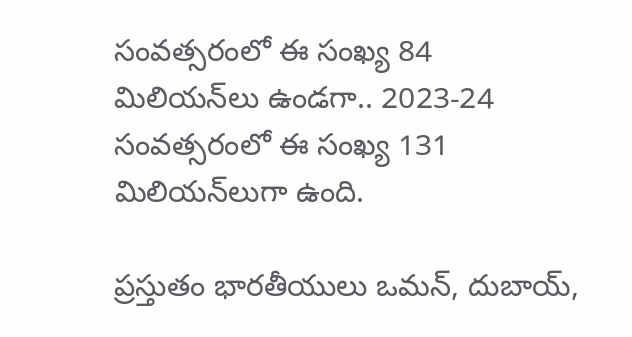సంవత్సరంలో ఈ సంఖ్య 84 మిలియన్‌లు ఉండగా.. 2023-24 సంవత్సరంలో ఈ సంఖ్య 131 మిలియన్‌లుగా ఉంది.

ప్రస్తుతం భారతీయులు ఒమన్‌, దుబాయ్‌,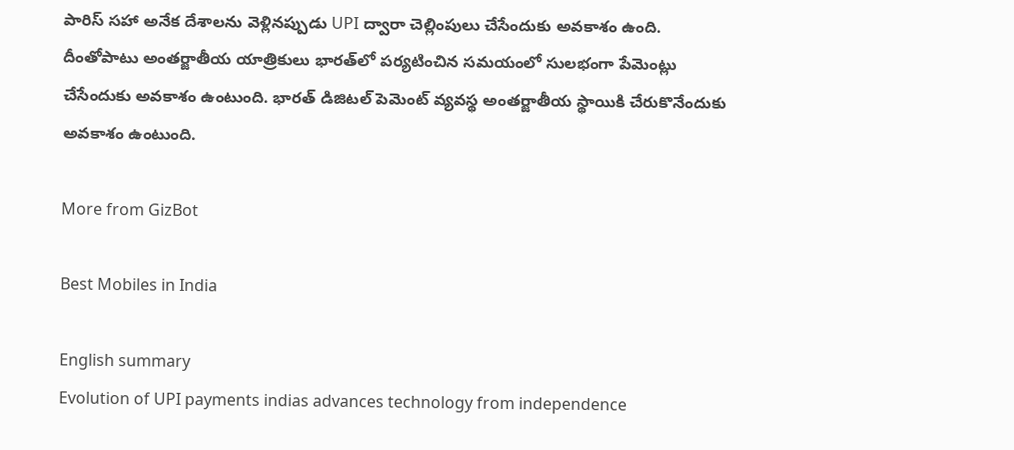పారిస్ సహా అనేక దేశాలను వెళ్లినప్పుడు UPI ద్వారా చెల్లింపులు చేసేందుకు అవకాశం ఉంది. దీంతోపాటు అంతర్జాతీయ యాత్రికులు భారత్‌లో పర్యటించిన సమయంలో సులభంగా పేమెంట్లు చేసేందుకు అవకాశం ఉంటుంది. భారత్‌ డిజిటల్‌ పెమెంట్‌ వ్యవస్థ అంతర్జాతీయ స్థాయికి చేరుకొనేందుకు అవకాశం ఉంటుంది.

More from GizBot

Best Mobiles in India

English summary
Evolution of UPI payments indias advances technology from independence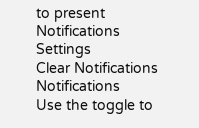to present
Notifications
Settings
Clear Notifications
Notifications
Use the toggle to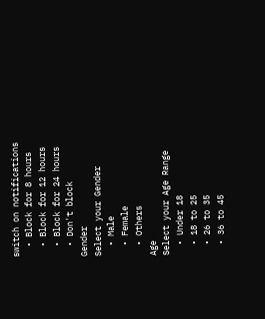switch on notifications
  • Block for 8 hours
  • Block for 12 hours
  • Block for 24 hours
  • Don't block
Gender
Select your Gender
  • Male
  • Female
  • Others
Age
Select your Age Range
  • Under 18
  • 18 to 25
  • 26 to 35
  • 36 to 45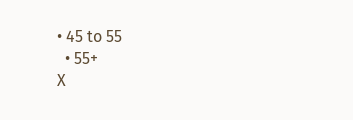• 45 to 55
  • 55+
X